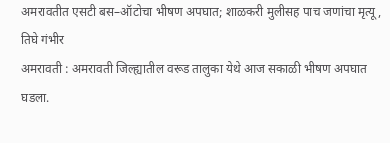अमरावतीत एसटी बस–ऑटोचा भीषण अपघात; शाळकरी मुलीसह पाच जणांचा मृत्यू, तिघे गंभीर
अमरावती : अमरावती जिल्ह्यातील वरूड तालुका येथे आज सकाळी भीषण अपघात घडला.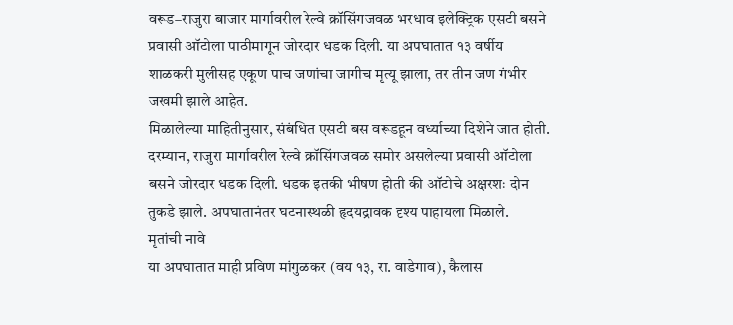वरूड–राजुरा बाजार मार्गावरील रेल्वे क्रॉसिंगजवळ भरधाव इलेक्ट्रिक एसटी बसने प्रवासी ऑटोला पाठीमागून जोरदार धडक दिली. या अपघातात १३ वर्षीय शाळकरी मुलीसह एकूण पाच जणांचा जागीच मृत्यू झाला, तर तीन जण गंभीर जखमी झाले आहेत.
मिळालेल्या माहितीनुसार, संबंधित एसटी बस वरूडहून वर्ध्याच्या दिशेने जात होती. दरम्यान, राजुरा मार्गावरील रेल्वे क्रॉसिंगजवळ समोर असलेल्या प्रवासी ऑटोला बसने जोरदार धडक दिली. धडक इतकी भीषण होती की ऑटोचे अक्षरशः दोन तुकडे झाले. अपघातानंतर घटनास्थळी हृदयद्रावक दृश्य पाहायला मिळाले.
मृतांची नावे
या अपघातात माही प्रविण मांगुळकर (वय १३, रा. वाडेगाव), कैलास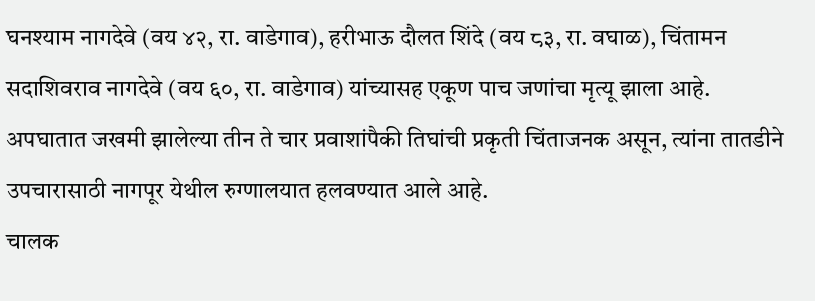घनश्याम नागदेवे (वय ४२, रा. वाडेगाव), हरीभाऊ दौलत शिंदे (वय ८३, रा. वघाळ), चिंतामन सदाशिवराव नागदेवे (वय ६०, रा. वाडेगाव) यांच्यासह एकूण पाच जणांचा मृत्यू झाला आहे.
अपघातात जखमी झालेल्या तीन ते चार प्रवाशांपैकी तिघांची प्रकृती चिंताजनक असून, त्यांना तातडीने उपचारासाठी नागपूर येथील रुग्णालयात हलवण्यात आले आहे.
चालक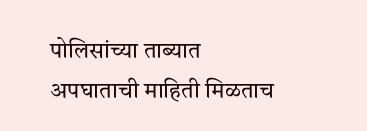पोलिसांच्या ताब्यात
अपघाताची माहिती मिळताच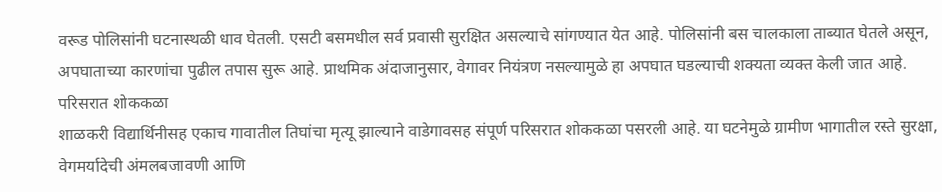वरूड पोलिसांनी घटनास्थळी धाव घेतली. एसटी बसमधील सर्व प्रवासी सुरक्षित असल्याचे सांगण्यात येत आहे. पोलिसांनी बस चालकाला ताब्यात घेतले असून, अपघाताच्या कारणांचा पुढील तपास सुरू आहे. प्राथमिक अंदाजानुसार, वेगावर नियंत्रण नसल्यामुळे हा अपघात घडल्याची शक्यता व्यक्त केली जात आहे.
परिसरात शोककळा
शाळकरी विद्यार्थिनीसह एकाच गावातील तिघांचा मृत्यू झाल्याने वाडेगावसह संपूर्ण परिसरात शोककळा पसरली आहे. या घटनेमुळे ग्रामीण भागातील रस्ते सुरक्षा, वेगमर्यादेची अंमलबजावणी आणि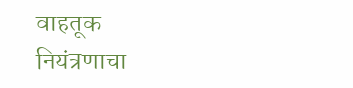वाहतूक नियंत्रणाचा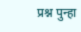प्रश्न पुन्हा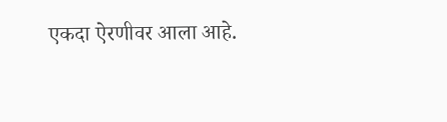एकदा ऐरणीवर आला आहे.